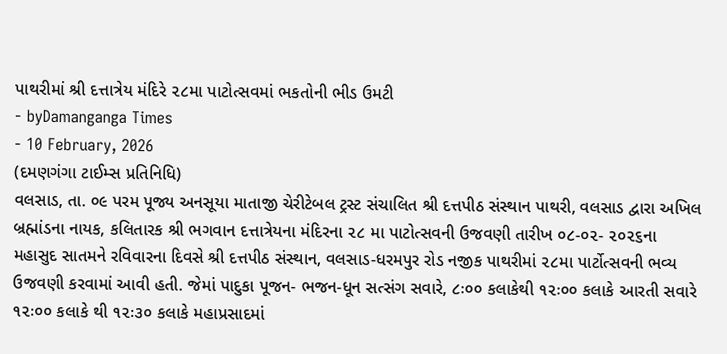પાથરીમાં શ્રી દત્તાત્રેય મંદિરે ૨૮મા પાટોત્સવમાં ભકતોની ભીડ ઉમટી
- byDamanganga Times
- 10 February, 2026
(દમણગંગા ટાઈમ્સ પ્રતિનિધિ)
વલસાડ, તા. ૦૯ પરમ પૂજ્ય અનસૂયા માતાજી ચેરીટેબલ ટ્રસ્ટ સંચાલિત શ્રી દત્તપીઠ સંસ્થાન પાથરી, વલસાડ દ્વારા અખિલ બ્રહ્માંડના નાયક, કલિતારક શ્રી ભગવાન દત્તાત્રેયના મંદિરના ૨૮ મા પાટોત્સવની ઉજવણી તારીખ ૦૮-૦૨- ૨૦૨૬ના મહાસુદ સાતમને રવિવારના દિવસે શ્રી દત્તપીઠ સંસ્થાન, વલસાડ-ધરમપુર રોડ નજીક પાથરીમાં ૨૮મા પાર્ટોત્સવની ભવ્ય ઉજવણી કરવામાં આવી હતી. જેમાં પાદુકા પૂજન- ભજન-ધૂન સત્સંગ સવારે, ૮ઃ૦૦ કલાકેથી ૧૨ઃ૦૦ કલાકે આરતી સવારે ૧૨ઃ૦૦ કલાકે થી ૧૨ઃ૩૦ કલાકે મહાપ્રસાદમાં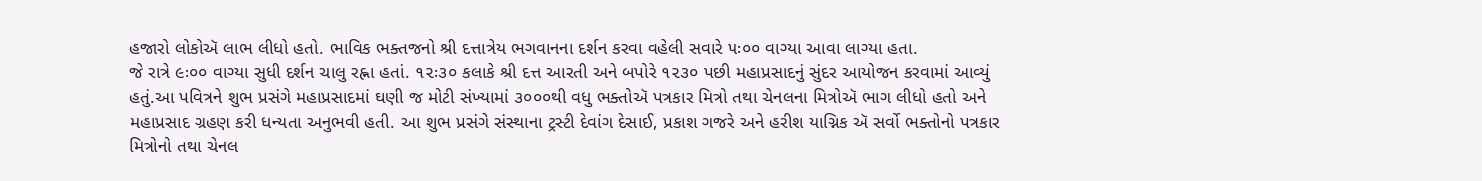હજારો લોકોઍ લાભ લીધો હતો. ભાવિક ભક્તજનો શ્રી દત્તાત્રેય ભગવાનના દર્શન કરવા વહેલી સવારે ૫ઃ૦૦ વાગ્યા આવા લાગ્યા હતા.
જે રાત્રે ૯ઃ૦૦ વાગ્યા સુધી દર્શન ચાલુ રહ્ના હતાં. ૧૨ઃ૩૦ કલાકે શ્રી દત્ત આરતી અને બપોરે ૧૨૩૦ પછી મહાપ્રસાદનું સુંદર આયોજન કરવામાં આવ્યું હતું.આ પવિત્રને શુભ પ્રસંગે મહાપ્રસાદમાં ઘણી જ મોટી સંખ્યામાં ૩૦૦૦થી વધુ ભક્તોઍ પત્રકાર મિત્રો તથા ચેનલના મિત્રોઍ ભાગ લીધો હતો અને મહાપ્રસાદ ગ્રહણ કરી ધન્યતા અનુભવી હતી. આ શુભ પ્રસંગે સંસ્થાના ટ્રસ્ટી દેવાંગ દેસાઈ, પ્રકાશ ગજરે અને હરીશ યાગ્નિક ઍ સર્વો ભક્તોનો પત્રકાર મિત્રોનો તથા ચેનલ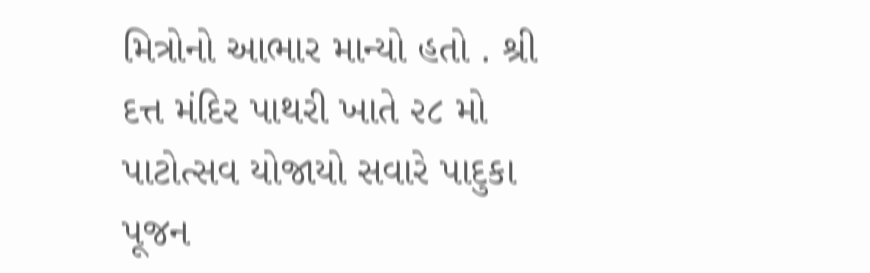મિત્રોનો આભાર માન્યો હતો . શ્રી દત્ત મંદિર પાથરી ખાતે ૨૮ મો પાટોત્સવ યોજાયો સવારે પાદુકા પૂજન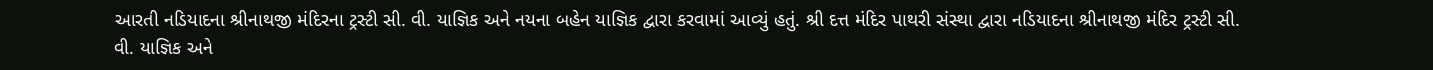આરતી નડિયાદના શ્રીનાથજી મંદિરના ટ્રસ્ટી સી. વી. યાજ્ઞિક અને નયના બહેન યાજ્ઞિક દ્વારા કરવામાં આવ્યું હતું. શ્રી દત્ત મંદિર પાથરી સંસ્થા દ્વારા નડિયાદના શ્રીનાથજી મંદિર ટ્રસ્ટી સી. વી. યાજ્ઞિક અને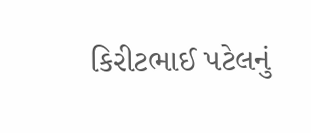કિરીટભાઈ પટેલનું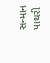સન્માન પાથરી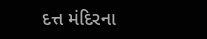દત્ત મંદિરના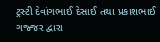ટ્રસ્ટી દેવાંગભાઈ દેસાઈ તથા પ્રકાશભાઈ ગજ્જર દ્વારા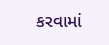કરવામાં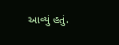આવ્યું હતું.